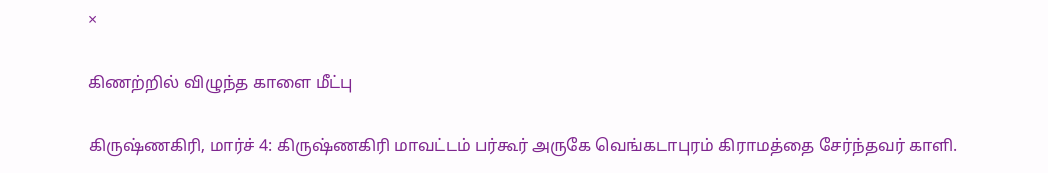×

கிணற்றில் விழுந்த காளை மீட்பு

கிருஷ்ணகிரி, மார்ச் 4: கிருஷ்ணகிரி மாவட்டம் பர்கூர் அருகே வெங்கடாபுரம் கிராமத்தை சேர்ந்தவர் காளி.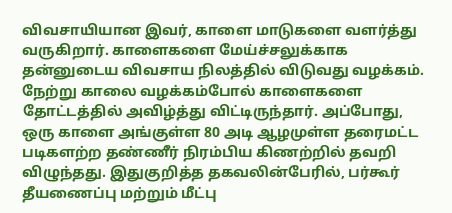விவசாயியான இவர், காளை மாடுகளை வளர்த்து வருகிறார். காளைகளை மேய்ச்சலுக்காக தன்னுடைய விவசாய நிலத்தில் விடுவது வழக்கம். நேற்று காலை வழக்கம்போல் காளைகளை தோட்டத்தில் அவிழ்த்து விட்டிருந்தார். அப்போது, ஒரு காளை அங்குள்ள 80 அடி ஆழமுள்ள தரைமட்ட படிகளற்ற தண்ணீர் நிரம்பிய கிணற்றில் தவறி விழுந்தது. இதுகுறித்த தகவலின்பேரில், பர்கூர் தீயணைப்பு மற்றும் மீட்பு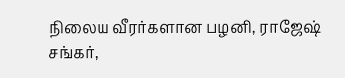நிலைய வீரர்களான பழனி, ராஜேஷ் சங்கர்,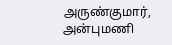அருண்குமார், அன்புமணி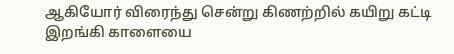ஆகியோர் விரைந்து சென்று கிணற்றில் கயிறு கட்டி இறங்கி காளையை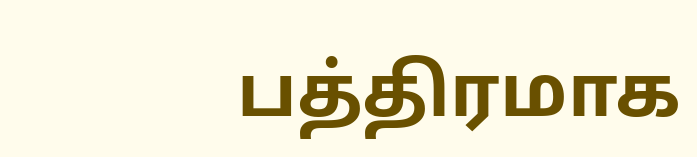பத்திரமாக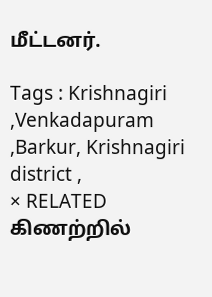மீட்டனர்.

Tags : Krishnagiri ,Venkadapuram ,Barkur, Krishnagiri district ,
× RELATED கிணற்றில்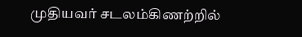முதியவர் சடலம்கிணற்றில்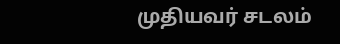முதியவர் சடலம்